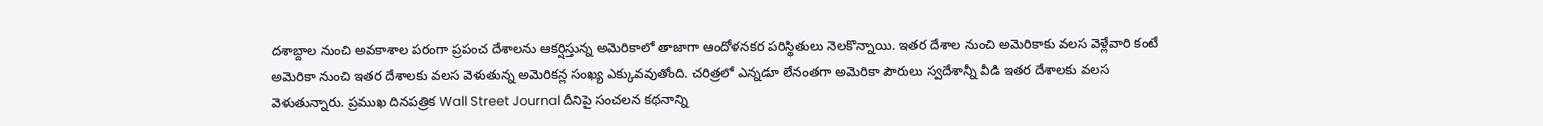దశాబ్దాల నుంచి అవకాశాల పరంగా ప్రపంచ దేశాలను ఆకర్షిస్తున్న అమెరికాలో తాజాగా ఆందోళనకర పరిస్థితులు నెలకొన్నాయి. ఇతర దేశాల నుంచి అమెరికాకు వలస వెళ్లేవారి కంటే అమెరికా నుంచి ఇతర దేశాలకు వలస వెళుతున్న అమెరికన్ల సంఖ్య ఎక్కువవుతోంది. చరిత్రలో ఎన్నడూ లేనంతగా అమెరికా పౌరులు స్వదేశాన్నీ వీడి ఇతర దేశాలకు వలస వెళుతున్నారు. ప్రముఖ దినపత్రిక Wall Street Journal దీనిపై సంచలన కథనాన్ని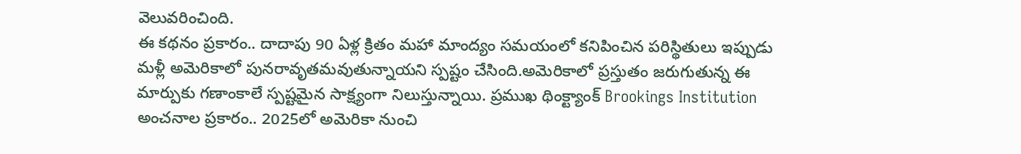వెలువరించింది.
ఈ కథనం ప్రకారం.. దాదాపు 90 ఏళ్ల క్రితం మహా మాంద్యం సమయంలో కనిపించిన పరిస్థితులు ఇప్పుడు మళ్లీ అమెరికాలో పునరావృతమవుతున్నాయని స్పష్టం చేసింది.అమెరికాలో ప్రస్తుతం జరుగుతున్న ఈ మార్పుకు గణాంకాలే స్పష్టమైన సాక్ష్యంగా నిలుస్తున్నాయి. ప్రముఖ థింక్ట్యాంక్ Brookings Institution అంచనాల ప్రకారం.. 2025లో అమెరికా నుంచి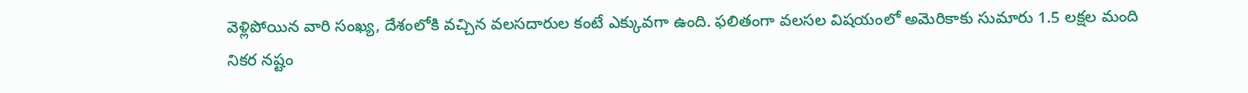వెళ్లిపోయిన వారి సంఖ్య, దేశంలోకి వచ్చిన వలసదారుల కంటే ఎక్కువగా ఉంది. ఫలితంగా వలసల విషయంలో అమెరికాకు సుమారు 1.5 లక్షల మంది నికర నష్టం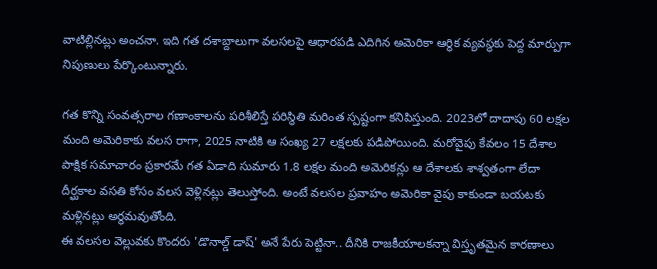వాటిల్లినట్లు అంచనా. ఇది గత దశాబ్దాలుగా వలసలపై ఆధారపడి ఎదిగిన అమెరికా ఆర్థిక వ్యవస్థకు పెద్ద మార్పుగా నిపుణులు పేర్కొంటున్నారు.

గత కొన్ని సంవత్సరాల గణాంకాలను పరిశీలిస్తే పరిస్థితి మరింత స్పష్టంగా కనిపిస్తుంది. 2023లో దాదాపు 60 లక్షల మంది అమెరికాకు వలస రాగా, 2025 నాటికి ఆ సంఖ్య 27 లక్షలకు పడిపోయింది. మరోవైపు కేవలం 15 దేశాల పాక్షిక సమాచారం ప్రకారమే గత ఏడాది సుమారు 1.8 లక్షల మంది అమెరికన్లు ఆ దేశాలకు శాశ్వతంగా లేదా దీర్ఘకాల వసతి కోసం వలస వెళ్లినట్లు తెలుస్తోంది. అంటే వలసల ప్రవాహం అమెరికా వైపు కాకుండా బయటకు మళ్లినట్లు అర్థమవుతోంది.
ఈ వలసల వెల్లువకు కొందరు 'డొనాల్డ్ డాష్' అనే పేరు పెట్టినా.. దీనికి రాజకీయాలకన్నా విస్తృతమైన కారణాలు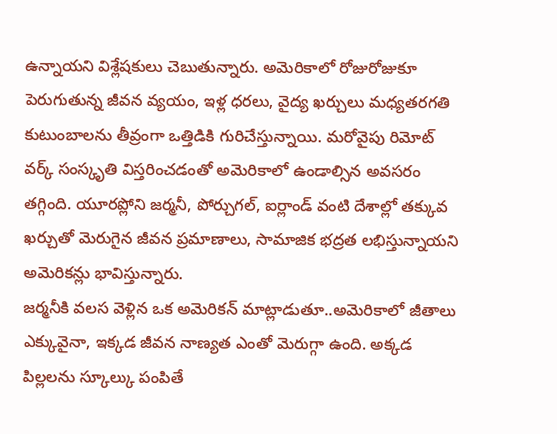ఉన్నాయని విశ్లేషకులు చెబుతున్నారు. అమెరికాలో రోజురోజుకూ పెరుగుతున్న జీవన వ్యయం, ఇళ్ల ధరలు, వైద్య ఖర్చులు మధ్యతరగతి కుటుంబాలను తీవ్రంగా ఒత్తిడికి గురిచేస్తున్నాయి. మరోవైపు రిమోట్ వర్క్ సంస్కృతి విస్తరించడంతో అమెరికాలో ఉండాల్సిన అవసరం తగ్గింది. యూరప్లోని జర్మనీ, పోర్చుగల్, ఐర్లాండ్ వంటి దేశాల్లో తక్కువ ఖర్చుతో మెరుగైన జీవన ప్రమాణాలు, సామాజిక భద్రత లభిస్తున్నాయని అమెరికన్లు భావిస్తున్నారు.
జర్మనీకి వలస వెళ్లిన ఒక అమెరికన్ మాట్లాడుతూ..అమెరికాలో జీతాలు ఎక్కువైనా, ఇక్కడ జీవన నాణ్యత ఎంతో మెరుగ్గా ఉంది. అక్కడ పిల్లలను స్కూల్కు పంపితే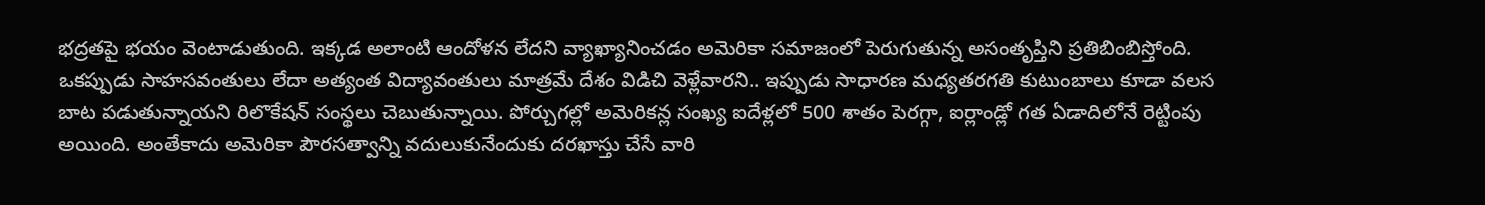భద్రతపై భయం వెంటాడుతుంది. ఇక్కడ అలాంటి ఆందోళన లేదని వ్యాఖ్యానించడం అమెరికా సమాజంలో పెరుగుతున్న అసంతృప్తిని ప్రతిబింబిస్తోంది.
ఒకప్పుడు సాహసవంతులు లేదా అత్యంత విద్యావంతులు మాత్రమే దేశం విడిచి వెళ్లేవారని.. ఇప్పుడు సాధారణ మధ్యతరగతి కుటుంబాలు కూడా వలస బాట పడుతున్నాయని రిలొకేషన్ సంస్థలు చెబుతున్నాయి. పోర్చుగల్లో అమెరికన్ల సంఖ్య ఐదేళ్లలో 500 శాతం పెరగ్గా, ఐర్లాండ్లో గత ఏడాదిలోనే రెట్టింపు అయింది. అంతేకాదు అమెరికా పౌరసత్వాన్ని వదులుకునేందుకు దరఖాస్తు చేసే వారి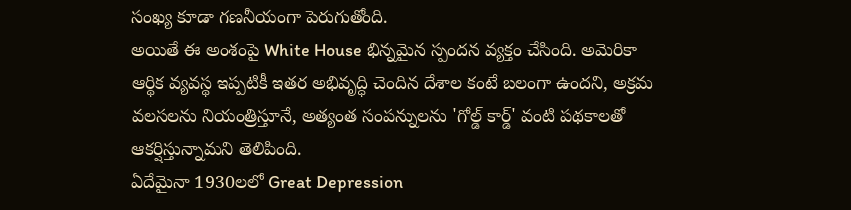సంఖ్య కూడా గణనీయంగా పెరుగుతోంది.
అయితే ఈ అంశంపై White House భిన్నమైన స్పందన వ్యక్తం చేసింది. అమెరికా ఆర్థిక వ్యవస్థ ఇప్పటికీ ఇతర అభివృద్ధి చెందిన దేశాల కంటే బలంగా ఉందని, అక్రమ వలసలను నియంత్రిస్తూనే, అత్యంత సంపన్నులను 'గోల్డ్ కార్డ్' వంటి పథకాలతో ఆకర్షిస్తున్నామని తెలిపింది.
ఏదేమైనా 1930లలో Great Depression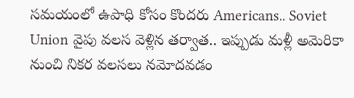సమయంలో ఉపాధి కోసం కొందరు Americans.. Soviet Union వైపు వలస వెళ్లిన తర్వాత.. ఇప్పుడు మళ్లీ అమెరికా నుంచి నికర వలసలు నమోదవడం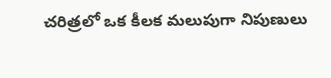చరిత్రలో ఒక కీలక మలుపుగా నిపుణులు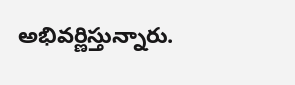అభివర్ణిస్తున్నారు.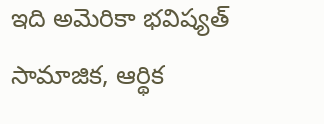ఇది అమెరికా భవిష్యత్ సామాజిక, ఆర్థిక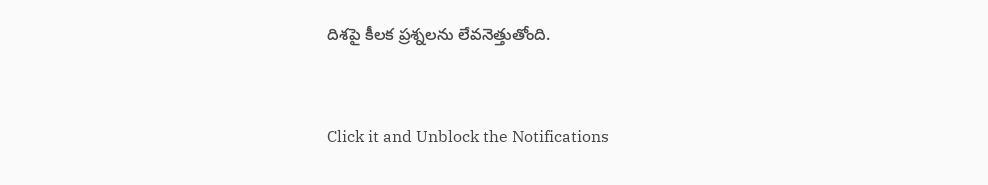దిశపై కీలక ప్రశ్నలను లేవనెత్తుతోంది.


Click it and Unblock the Notifications